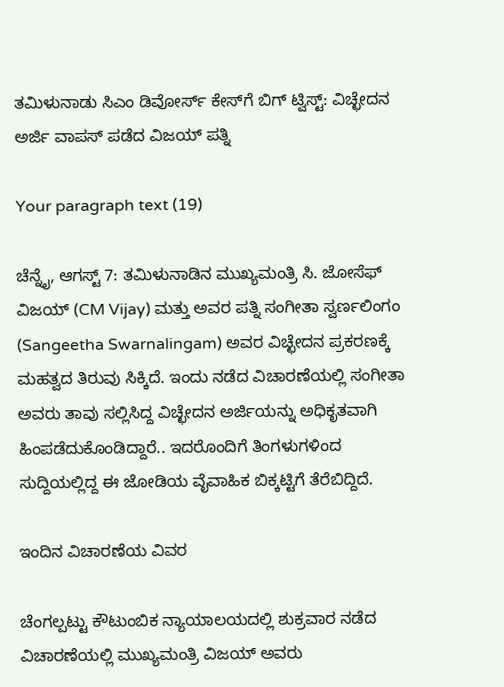ತಮಿಳುನಾಡು ಸಿಎಂ ಡಿವೋರ್ಸ್ ಕೇಸ್‌ಗೆ ಬಿಗ್ ಟ್ವಿಸ್ಟ್: ವಿಚ್ಛೇದನ ಅರ್ಜಿ ವಾಪಸ್ ಪಡೆದ ವಿಜಯ್ ಪತ್ನಿ

Your paragraph text (19)

ಚೆನ್ನೈ, ಆಗಸ್ಟ್ 7: ತಮಿಳುನಾಡಿನ ಮುಖ್ಯಮಂತ್ರಿ ಸಿ. ಜೋಸೆಫ್ ವಿಜಯ್ (CM Vijay) ಮತ್ತು ಅವರ ಪತ್ನಿ ಸಂಗೀತಾ ಸ್ವರ್ಣಲಿಂಗಂ (Sangeetha Swarnalingam) ಅವರ ವಿಚ್ಛೇದನ ಪ್ರಕರಣಕ್ಕೆ ಮಹತ್ವದ ತಿರುವು ಸಿಕ್ಕಿದೆ. ಇಂದು ನಡೆದ ವಿಚಾರಣೆಯಲ್ಲಿ ಸಂಗೀತಾ ಅವರು ತಾವು ಸಲ್ಲಿಸಿದ್ದ ವಿಚ್ಛೇದನ ಅರ್ಜಿಯನ್ನು ಅಧಿಕೃತವಾಗಿ ಹಿಂಪಡೆದುಕೊಂಡಿದ್ದಾರೆ.. ಇದರೊಂದಿಗೆ ತಿಂಗಳುಗಳಿಂದ ಸುದ್ದಿಯಲ್ಲಿದ್ದ ಈ ಜೋಡಿಯ ವೈವಾಹಿಕ ಬಿಕ್ಕಟ್ಟಿಗೆ ತೆರೆಬಿದ್ದಿದೆ.

ಇಂದಿನ ವಿಚಾರಣೆಯ ವಿವರ

ಚೆಂಗಲ್ಪಟ್ಟು ಕೌಟುಂಬಿಕ ನ್ಯಾಯಾಲಯದಲ್ಲಿ ಶುಕ್ರವಾರ ನಡೆದ ವಿಚಾರಣೆಯಲ್ಲಿ ಮುಖ್ಯಮಂತ್ರಿ ವಿಜಯ್ ಅವರು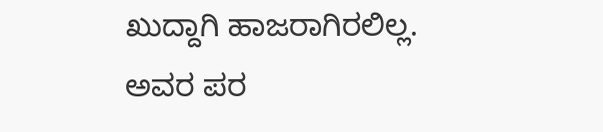ಖುದ್ದಾಗಿ ಹಾಜರಾಗಿರಲಿಲ್ಲ. ಅವರ ಪರ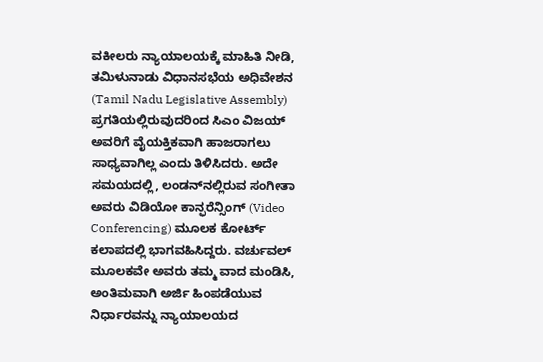ವಕೀಲರು ನ್ಯಾಯಾಲಯಕ್ಕೆ ಮಾಹಿತಿ ನೀಡಿ, ತಮಿಳುನಾಡು ವಿಧಾನಸಭೆಯ ಅಧಿವೇಶನ (Tamil Nadu Legislative Assembly) ಪ್ರಗತಿಯಲ್ಲಿರುವುದರಿಂದ ಸಿಎಂ ವಿಜಯ್ ಅವರಿಗೆ ವೈಯಕ್ತಿಕವಾಗಿ ಹಾಜರಾಗಲು ಸಾಧ್ಯವಾಗಿಲ್ಲ ಎಂದು ತಿಳಿಸಿದರು. ಅದೇ ಸಮಯದಲ್ಲಿ, ಲಂಡನ್‌ನಲ್ಲಿರುವ ಸಂಗೀತಾ ಅವರು ವಿಡಿಯೋ ಕಾನ್ಫರೆನ್ಸಿಂಗ್ (Video Conferencing) ಮೂಲಕ ಕೋರ್ಟ್ ಕಲಾಪದಲ್ಲಿ ಭಾಗವಹಿಸಿದ್ದರು. ವರ್ಚುವಲ್ ಮೂಲಕವೇ ಅವರು ತಮ್ಮ ವಾದ ಮಂಡಿಸಿ, ಅಂತಿಮವಾಗಿ ಅರ್ಜಿ ಹಿಂಪಡೆಯುವ ನಿರ್ಧಾರವನ್ನು ನ್ಯಾಯಾಲಯದ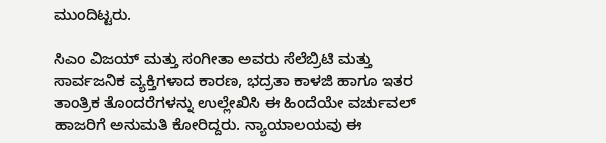ಮುಂದಿಟ್ಟರು.

ಸಿಎಂ ವಿಜಯ್ ಮತ್ತು ಸಂಗೀತಾ ಅವರು ಸೆಲೆಬ್ರಿಟಿ ಮತ್ತು ಸಾರ್ವಜನಿಕ ವ್ಯಕ್ತಿಗಳಾದ ಕಾರಣ, ಭದ್ರತಾ ಕಾಳಜಿ ಹಾಗೂ ಇತರ ತಾಂತ್ರಿಕ ತೊಂದರೆಗಳನ್ನು ಉಲ್ಲೇಖಿಸಿ ಈ ಹಿಂದೆಯೇ ವರ್ಚುವಲ್ ಹಾಜರಿಗೆ ಅನುಮತಿ ಕೋರಿದ್ದರು. ನ್ಯಾಯಾಲಯವು ಈ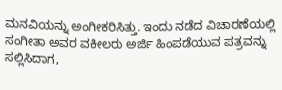ಮನವಿಯನ್ನು ಅಂಗೀಕರಿಸಿತ್ತು. ಇಂದು ನಡೆದ ವಿಚಾರಣೆಯಲ್ಲಿ ಸಂಗೀತಾ ಅವರ ವಕೀಲರು ಅರ್ಜಿ ಹಿಂಪಡೆಯುವ ಪತ್ರವನ್ನು ಸಲ್ಲಿಸಿದಾಗ,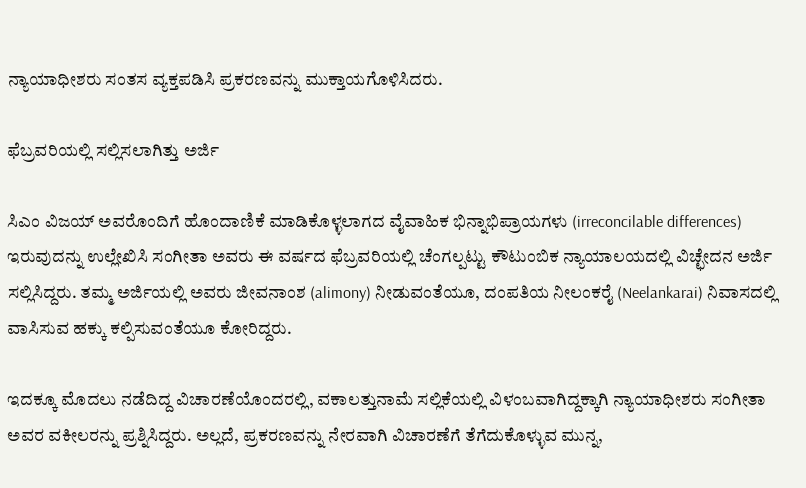ನ್ಯಾಯಾಧೀಶರು ಸಂತಸ ವ್ಯಕ್ತಪಡಿಸಿ ಪ್ರಕರಣವನ್ನು ಮುಕ್ತಾಯಗೊಳಿಸಿದರು.

ಫೆಬ್ರವರಿಯಲ್ಲಿ ಸಲ್ಲಿಸಲಾಗಿತ್ತು ಅರ್ಜಿ

ಸಿಎಂ ವಿಜಯ್ ಅವರೊಂದಿಗೆ ಹೊಂದಾಣಿಕೆ ಮಾಡಿಕೊಳ್ಳಲಾಗದ ವೈವಾಹಿಕ ಭಿನ್ನಾಭಿಪ್ರಾಯಗಳು (irreconcilable differences) ಇರುವುದನ್ನು ಉಲ್ಲೇಖಿಸಿ ಸಂಗೀತಾ ಅವರು ಈ ವರ್ಷದ ಫೆಬ್ರವರಿಯಲ್ಲಿ ಚೆಂಗಲ್ಪಟ್ಟು ಕೌಟುಂಬಿಕ ನ್ಯಾಯಾಲಯದಲ್ಲಿ ವಿಚ್ಛೇದನ ಅರ್ಜಿ ಸಲ್ಲಿಸಿದ್ದರು. ತಮ್ಮ ಅರ್ಜಿಯಲ್ಲಿ ಅವರು ಜೀವನಾಂಶ (alimony) ನೀಡುವಂತೆಯೂ, ದಂಪತಿಯ ನೀಲಂಕರೈ (Neelankarai) ನಿವಾಸದಲ್ಲಿ ವಾಸಿಸುವ ಹಕ್ಕು ಕಲ್ಪಿಸುವಂತೆಯೂ ಕೋರಿದ್ದರು.

ಇದಕ್ಕೂ ಮೊದಲು ನಡೆದಿದ್ದ ವಿಚಾರಣೆಯೊಂದರಲ್ಲಿ, ವಕಾಲತ್ತುನಾಮೆ ಸಲ್ಲಿಕೆಯಲ್ಲಿ ವಿಳಂಬವಾಗಿದ್ದಕ್ಕಾಗಿ ನ್ಯಾಯಾಧೀಶರು ಸಂಗೀತಾ ಅವರ ವಕೀಲರನ್ನು ಪ್ರಶ್ನಿಸಿದ್ದರು. ಅಲ್ಲದೆ, ಪ್ರಕರಣವನ್ನು ನೇರವಾಗಿ ವಿಚಾರಣೆಗೆ ತೆಗೆದುಕೊಳ್ಳುವ ಮುನ್ನ,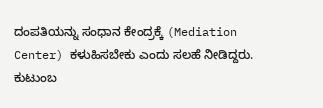ದಂಪತಿಯನ್ನು ಸಂಧಾನ ಕೇಂದ್ರಕ್ಕೆ (Mediation Center) ಕಳುಹಿಸಬೇಕು ಎಂದು ಸಲಹೆ ನೀಡಿದ್ದರು. ಕುಟುಂಬ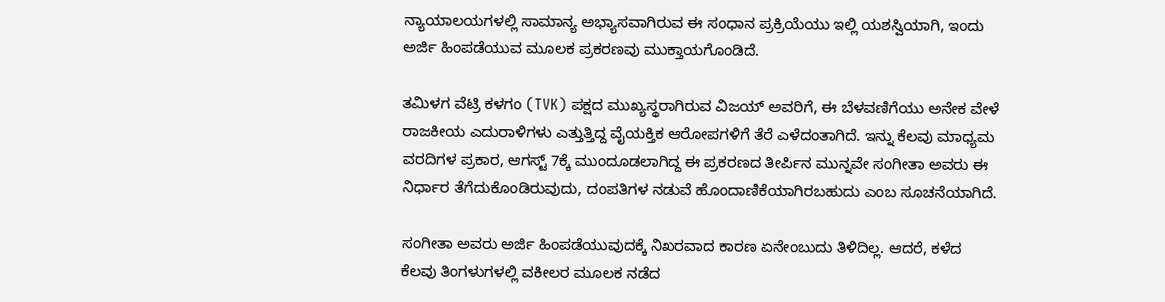ನ್ಯಾಯಾಲಯಗಳಲ್ಲಿ ಸಾಮಾನ್ಯ ಅಭ್ಯಾಸವಾಗಿರುವ ಈ ಸಂಧಾನ ಪ್ರಕ್ರಿಯೆಯು ಇಲ್ಲಿ ಯಶಸ್ವಿಯಾಗಿ, ಇಂದು ಅರ್ಜಿ ಹಿಂಪಡೆಯುವ ಮೂಲಕ ಪ್ರಕರಣವು ಮುಕ್ತಾಯಗೊಂಡಿದೆ.

ತಮಿಳಗ ವೆಟ್ರಿ ಕಳಗಂ (TVK) ಪಕ್ಷದ ಮುಖ್ಯಸ್ಥರಾಗಿರುವ ವಿಜಯ್ ಅವರಿಗೆ, ಈ ಬೆಳವಣಿಗೆಯು ಅನೇಕ ವೇಳೆ ರಾಜಕೀಯ ಎದುರಾಳಿಗಳು ಎತ್ತುತ್ತಿದ್ದ ವೈಯಕ್ತಿಕ ಆರೋಪಗಳಿಗೆ ತೆರೆ ಎಳೆದಂತಾಗಿದೆ. ಇನ್ನು ಕೆಲವು ಮಾಧ್ಯಮ ವರದಿಗಳ ಪ್ರಕಾರ, ಆಗಸ್ಟ್ 7ಕ್ಕೆ ಮುಂದೂಡಲಾಗಿದ್ದ ಈ ಪ್ರಕರಣದ ತೀರ್ಪಿನ ಮುನ್ನವೇ ಸಂಗೀತಾ ಅವರು ಈ ನಿರ್ಧಾರ ತೆಗೆದುಕೊಂಡಿರುವುದು, ದಂಪತಿಗಳ ನಡುವೆ ಹೊಂದಾಣಿಕೆಯಾಗಿರಬಹುದು ಎಂಬ ಸೂಚನೆಯಾಗಿದೆ.

ಸಂಗೀತಾ ಅವರು ಅರ್ಜಿ ಹಿಂಪಡೆಯುವುದಕ್ಕೆ ನಿಖರವಾದ ಕಾರಣ ಏನೇಂಬುದು ತಿಳಿದಿಲ್ಲ. ಆದರೆ, ಕಳೆದ ಕೆಲವು ತಿಂಗಳುಗಳಲ್ಲಿ ವಕೀಲರ ಮೂಲಕ ನಡೆದ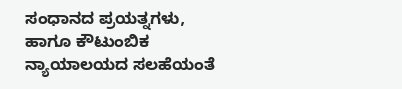ಸಂಧಾನದ ಪ್ರಯತ್ನಗಳು, ಹಾಗೂ ಕೌಟುಂಬಿಕ ನ್ಯಾಯಾಲಯದ ಸಲಹೆಯಂತೆ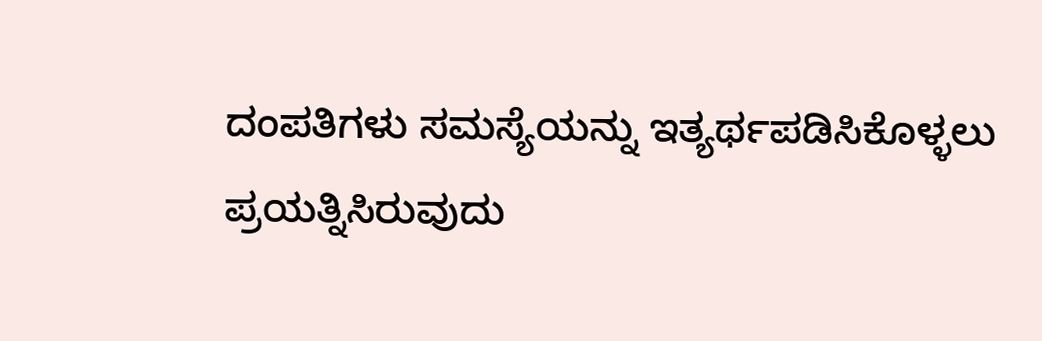ದಂಪತಿಗಳು ಸಮಸ್ಯೆಯನ್ನು ಇತ್ಯರ್ಥಪಡಿಸಿಕೊಳ್ಳಲು ಪ್ರಯತ್ನಿಸಿರುವುದು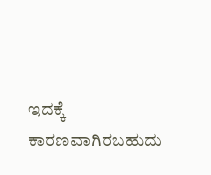ಇದಕ್ಕೆ ಕಾರಣವಾಗಿರಬಹುದು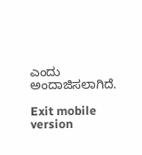ಎಂದು ಅಂದಾಜಿಸಲಾಗಿದೆ.

Exit mobile version